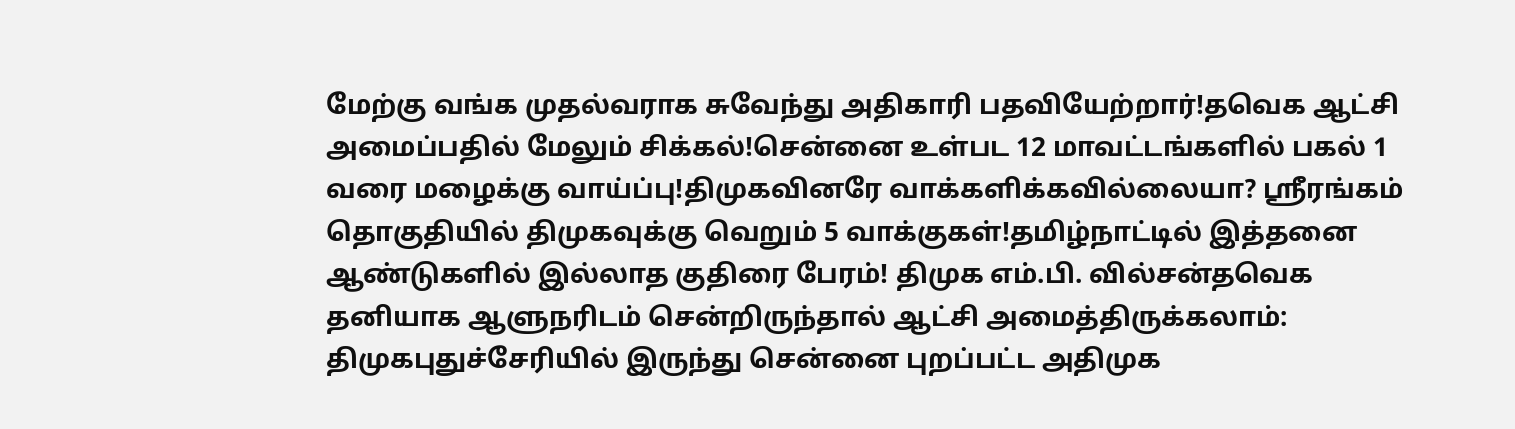மேற்கு வங்க முதல்வராக சுவேந்து அதிகாரி பதவியேற்றார்!தவெக ஆட்சி அமைப்பதில் மேலும் சிக்கல்!சென்னை உள்பட 12 மாவட்டங்களில் பகல் 1 வரை மழைக்கு வாய்ப்பு!திமுகவினரே வாக்களிக்கவில்லையா? ஸ்ரீரங்கம் தொகுதியில் திமுகவுக்கு வெறும் 5 வாக்குகள்!தமிழ்நாட்டில் இத்தனை ஆண்டுகளில் இல்லாத குதிரை பேரம்! திமுக எம்.பி. வில்சன்தவெக தனியாக ஆளுநரிடம் சென்றிருந்தால் ஆட்சி அமைத்திருக்கலாம்: திமுகபுதுச்சேரியில் இருந்து சென்னை புறப்பட்ட அதிமுக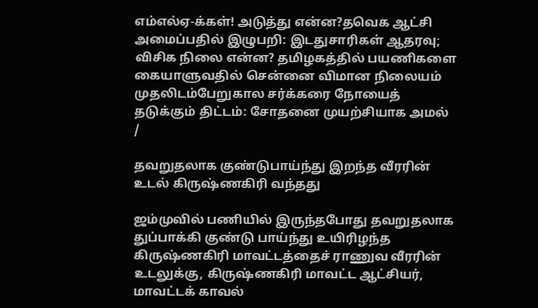எம்எல்ஏ-க்கள்! அடுத்து என்ன?தவெக ஆட்சி அமைப்பதில் இழுபறி: இடதுசாரிகள் ஆதரவு; விசிக நிலை என்ன? தமிழகத்தில் பயணிகளை கையாளுவதில் சென்னை விமான நிலையம் முதலிடம்பேறுகால சர்க்கரை நோயைத் தடுக்கும் திட்டம்: சோதனை முயற்சியாக அமல்
/

தவறுதலாக குண்டுபாய்ந்து இறந்த வீரரின் உடல் கிருஷ்ணகிரி வந்தது

ஜம்முவில் பணியில் இருந்தபோது தவறுதலாக துப்பாக்கி குண்டு பாய்ந்து உயிரிழந்த கிருஷ்ணகிரி மாவட்டத்தைச் ராணுவ வீரரின் உடலுக்கு, கிருஷ்ணகிரி மாவட்ட ஆட்சியர், மாவட்டக் காவல்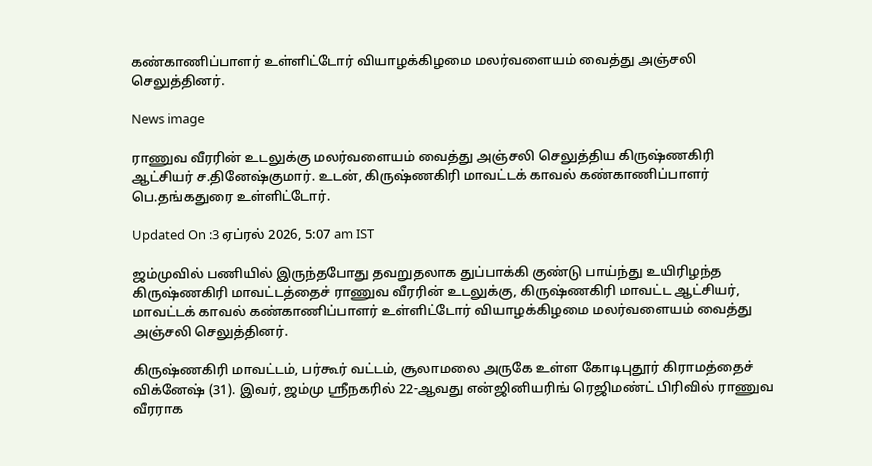கண்காணிப்பாளர் உள்ளிட்டோர் வியாழக்கிழமை மலர்வளையம் வைத்து அஞ்சலி செலுத்தினர்.

News image

ராணுவ வீரரின் உடலுக்கு மலர்வளையம் வைத்து அஞ்சலி செலுத்திய கிருஷ்ணகிரி ஆட்சியர் ச.தினேஷ்குமார். உடன், கிருஷ்ணகிரி மாவட்டக் காவல் கண்காணிப்பாளர் பெ.தங்கதுரை உள்ளிட்டோர்.

Updated On :3 ஏப்ரல் 2026, 5:07 am IST

ஜம்முவில் பணியில் இருந்தபோது தவறுதலாக துப்பாக்கி குண்டு பாய்ந்து உயிரிழந்த கிருஷ்ணகிரி மாவட்டத்தைச் ராணுவ வீரரின் உடலுக்கு, கிருஷ்ணகிரி மாவட்ட ஆட்சியர், மாவட்டக் காவல் கண்காணிப்பாளர் உள்ளிட்டோர் வியாழக்கிழமை மலர்வளையம் வைத்து அஞ்சலி செலுத்தினர்.

கிருஷ்ணகிரி மாவட்டம், பர்கூர் வட்டம், சூலாமலை அருகே உள்ள கோடிபுதூர் கிராமத்தைச் விக்னேஷ் (31). இவர், ஜம்மு ஸ்ரீநகரில் 22-ஆவது என்ஜினியரிங் ரெஜிமண்ட் பிரிவில் ராணுவ வீரராக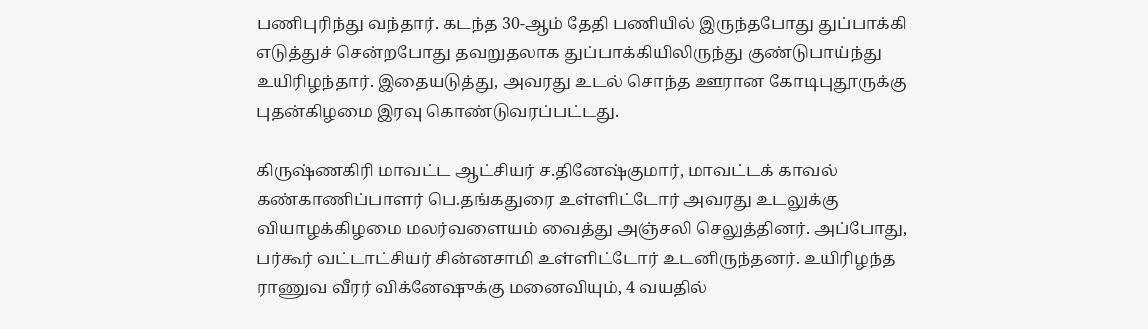பணிபுரிந்து வந்தார். கடந்த 30-ஆம் தேதி பணியில் இருந்தபோது துப்பாக்கி எடுத்துச் சென்றபோது தவறுதலாக துப்பாக்கியிலிருந்து குண்டுபாய்ந்து உயிரிழந்தார். இதையடுத்து, அவரது உடல் சொந்த ஊரான கோடிபுதூருக்கு புதன்கிழமை இரவு கொண்டுவரப்பட்டது.

கிருஷ்ணகிரி மாவட்ட ஆட்சியர் ச.தினேஷ்குமார், மாவட்டக் காவல் கண்காணிப்பாளர் பெ.தங்கதுரை உள்ளிட்டோர் அவரது உடலுக்கு வியாழக்கிழமை மலர்வளையம் வைத்து அஞ்சலி செலுத்தினர். அப்போது, பர்கூர் வட்டாட்சியர் சின்னசாமி உள்ளிட்டோர் உடனிருந்தனர். உயிரிழந்த ராணுவ வீரர் விக்னேஷுக்கு மனைவியும், 4 வயதில்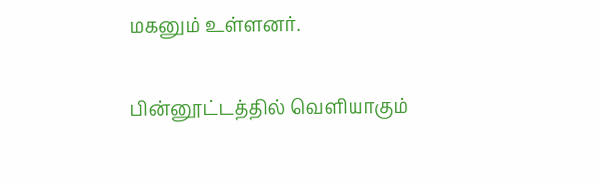மகனும் உள்ளனர்.

பின்னூட்டத்தில் வெளியாகும்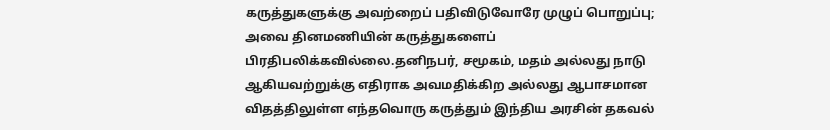கருத்துகளுக்கு அவற்றைப் பதிவிடுவோரே முழுப் பொறுப்பு; அவை தினமணியின் கருத்துகளைப் பிரதிபலிக்கவில்லை.தனிநபர், சமூகம், மதம் அல்லது நாடு ஆகியவற்றுக்கு எதிராக அவமதிக்கிற அல்லது ஆபாசமான விதத்திலுள்ள எந்தவொரு கருத்தும் இந்திய அரசின் தகவல்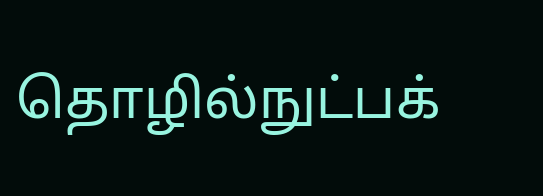தொழில்நுட்பக்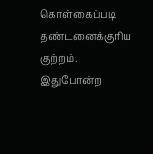கொள்கைப்படி தண்டனைக்குரிய குற்றம். இதுபோன்ற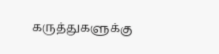கருத்துகளுக்கு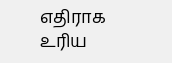எதிராக உரிய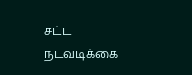சட்ட நடவடிக்கை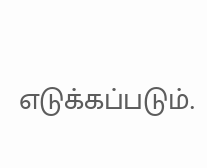எடுக்கப்படும்.